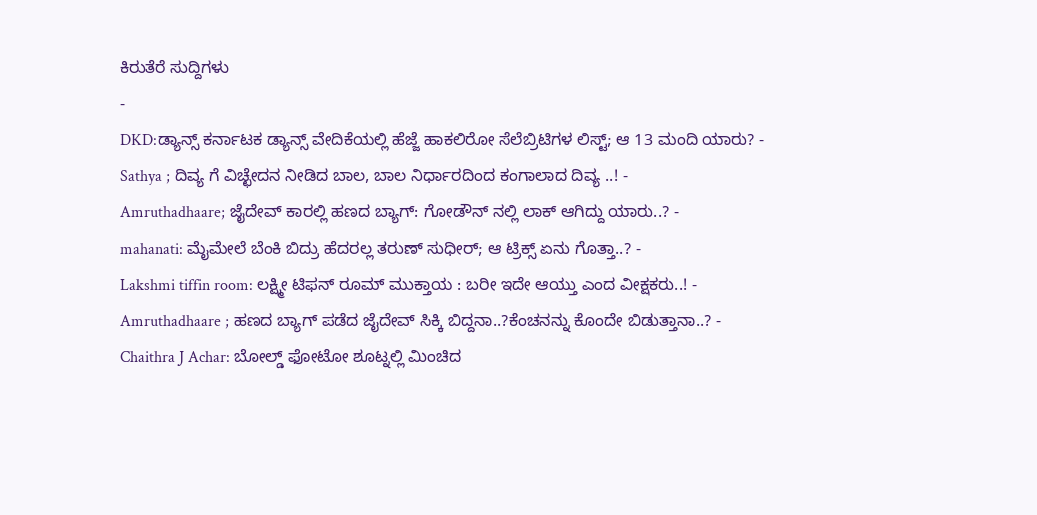ಕಿರುತೆರೆ ಸುದ್ದಿಗಳು
-
DKD:ಡ್ಯಾನ್ಸ್ ಕರ್ನಾಟಕ ಡ್ಯಾನ್ಸ್ ವೇದಿಕೆಯಲ್ಲಿ ಹೆಜ್ಜೆ ಹಾಕಲಿರೋ ಸೆಲೆಬ್ರಿಟಿಗಳ ಲಿಸ್ಟ್; ಆ 13 ಮಂದಿ ಯಾರು? -
Sathya ; ದಿವ್ಯ ಗೆ ವಿಚ್ಛೇದನ ನೀಡಿದ ಬಾಲ, ಬಾಲ ನಿರ್ಧಾರದಿಂದ ಕಂಗಾಲಾದ ದಿವ್ಯ ..! -
Amruthadhaare; ಜೈದೇವ್ ಕಾರಲ್ಲಿ ಹಣದ ಬ್ಯಾಗ್: ಗೋಡೌನ್ ನಲ್ಲಿ ಲಾಕ್ ಆಗಿದ್ದು ಯಾರು..? -
mahanati: ಮೈಮೇಲೆ ಬೆಂಕಿ ಬಿದ್ರು ಹೆದರಲ್ಲ ತರುಣ್ ಸುಧೀರ್; ಆ ಟ್ರಿಕ್ಸ್ ಏನು ಗೊತ್ತಾ..? -
Lakshmi tiffin room: ಲಕ್ಷ್ಮೀ ಟಿಫನ್ ರೂಮ್ ಮುಕ್ತಾಯ : ಬರೀ ಇದೇ ಆಯ್ತು ಎಂದ ವೀಕ್ಷಕರು..! -
Amruthadhaare ; ಹಣದ ಬ್ಯಾಗ್ ಪಡೆದ ಜೈದೇವ್ ಸಿಕ್ಕಿ ಬಿದ್ದನಾ..?ಕೆಂಚನನ್ನು ಕೊಂದೇ ಬಿಡುತ್ತಾನಾ..? -
Chaithra J Achar: ಬೋಲ್ಡ್ ಫೋಟೋ ಶೂಟ್ನಲ್ಲಿ ಮಿಂಚಿದ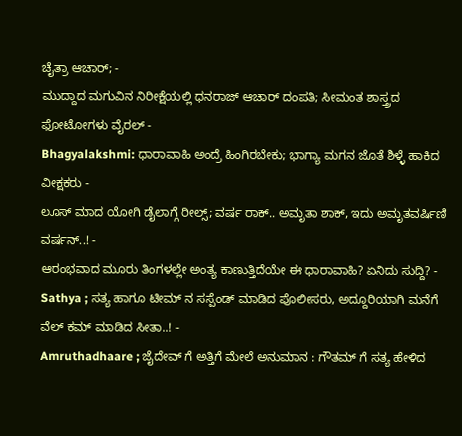ಚೈತ್ರಾ ಆಚಾರ್; -
ಮುದ್ದಾದ ಮಗುವಿನ ನಿರೀಕ್ಷೆಯಲ್ಲಿ ಧನರಾಜ್ ಆಚಾರ್ ದಂಪತಿ; ಸೀಮಂತ ಶಾಸ್ತ್ರದ ಫೋಟೋಗಳು ವೈರಲ್ -
Bhagyalakshmi: ಧಾರಾವಾಹಿ ಅಂದ್ರೆ ಹಿಂಗಿರಬೇಕು; ಭಾಗ್ಯಾ ಮಗನ ಜೊತೆ ಶಿಳ್ಳೆ ಹಾಕಿದ ವೀಕ್ಷಕರು -
ಲೂಸ್ ಮಾದ ಯೋಗಿ ಡೈಲಾಗ್ಗೆ ರೀಲ್ಸ್; ವರ್ಷ ರಾಕ್.. ಅಮೃತಾ ಶಾಕ್, ಇದು ಅಮೃತವರ್ಷಿಣಿ ವರ್ಷನ್..! -
ಆರಂಭವಾದ ಮೂರು ತಿಂಗಳಲ್ಲೇ ಅಂತ್ಯ ಕಾಣುತ್ತಿದೆಯೇ ಈ ಧಾರಾವಾಹಿ? ಏನಿದು ಸುದ್ದಿ? -
Sathya ; ಸತ್ಯ ಹಾಗೂ ಟೀಮ್ ನ ಸಸ್ಪೆಂಡ್ ಮಾಡಿದ ಪೊಲೀಸರು, ಅದ್ದೂರಿಯಾಗಿ ಮನೆಗೆ ವೆಲ್ ಕಮ್ ಮಾಡಿದ ಸೀತಾ..! -
Amruthadhaare ; ಜೈದೇವ್ ಗೆ ಅತ್ತಿಗೆ ಮೇಲೆ ಅನುಮಾನ : ಗೌತಮ್ ಗೆ ಸತ್ಯ ಹೇಳಿದ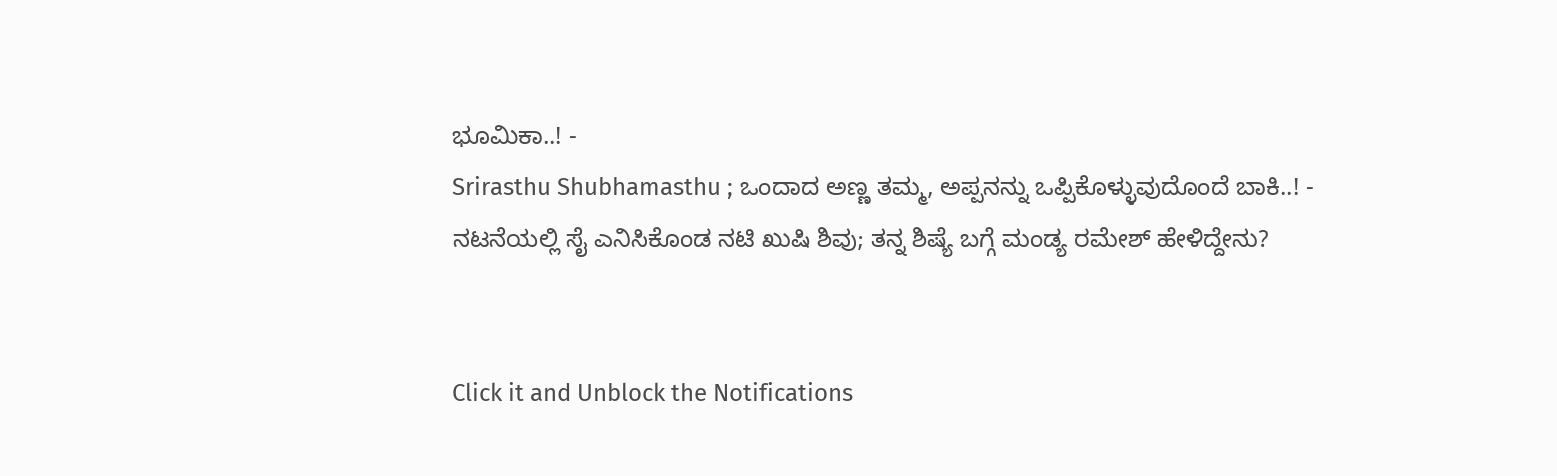ಭೂಮಿಕಾ..! -
Srirasthu Shubhamasthu ; ಒಂದಾದ ಅಣ್ಣ ತಮ್ಮ, ಅಪ್ಪನನ್ನು ಒಪ್ಪಿಕೊಳ್ಳುವುದೊಂದೆ ಬಾಕಿ..! -
ನಟನೆಯಲ್ಲಿ ಸೈ ಎನಿಸಿಕೊಂಡ ನಟಿ ಖುಷಿ ಶಿವು; ತನ್ನ ಶಿಷ್ಯೆ ಬಗ್ಗೆ ಮಂಡ್ಯ ರಮೇಶ್ ಹೇಳಿದ್ದೇನು?


Click it and Unblock the Notifications